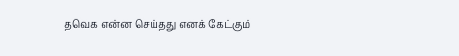தவெக என்ன செய்தது எனக் கேட்கும்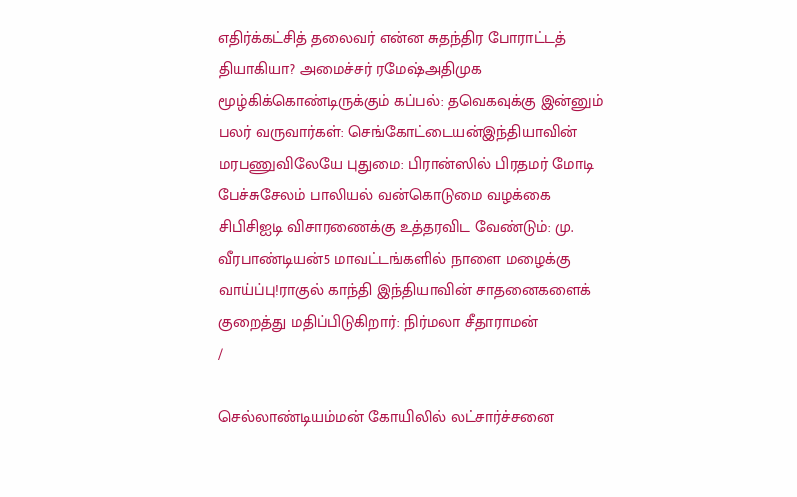எதிர்க்கட்சித் தலைவர் என்ன சுதந்திர போராட்டத் தியாகியா? அமைச்சர் ரமேஷ்அதிமுக மூழ்கிக்கொண்டிருக்கும் கப்பல்: தவெகவுக்கு இன்னும் பலர் வருவார்கள்: செங்கோட்டையன்இந்தியாவின் மரபணுவிலேயே புதுமை: பிரான்ஸில் பிரதமர் மோடி பேச்சுசேலம் பாலியல் வன்கொடுமை வழக்கை சிபிசிஐடி விசாரணைக்கு உத்தரவிட வேண்டும்: மு. வீரபாண்டியன்5 மாவட்டங்களில் நாளை மழைக்கு வாய்ப்பு!ராகுல் காந்தி இந்தியாவின் சாதனைகளைக் குறைத்து மதிப்பிடுகிறார்: நிர்மலா சீதாராமன்
/

செல்லாண்டியம்மன் கோயிலில் லட்சார்ச்சனை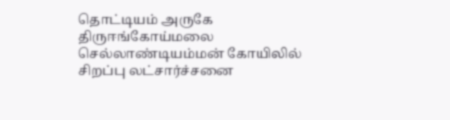தொட்டியம் அருகே திருஈங்கோய்மலை செல்லாண்டியம்மன் கோயிலில் சிறப்பு லட்சார்ச்சனை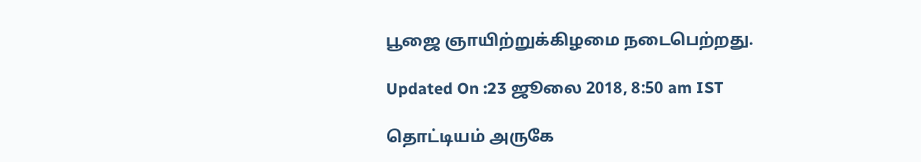பூஜை ஞாயிற்றுக்கிழமை நடைபெற்றது.

Updated On :23 ஜூலை 2018, 8:50 am IST

தொட்டியம் அருகே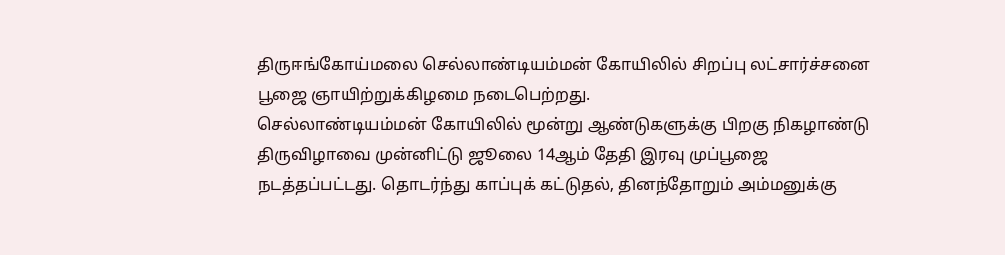திருஈங்கோய்மலை செல்லாண்டியம்மன் கோயிலில் சிறப்பு லட்சார்ச்சனை பூஜை ஞாயிற்றுக்கிழமை நடைபெற்றது.
செல்லாண்டியம்மன் கோயிலில் மூன்று ஆண்டுகளுக்கு பிறகு நிகழாண்டு திருவிழாவை முன்னிட்டு ஜூலை 14ஆம் தேதி இரவு முப்பூஜை நடத்தப்பட்டது. தொடர்ந்து காப்புக் கட்டுதல், தினந்தோறும் அம்மனுக்கு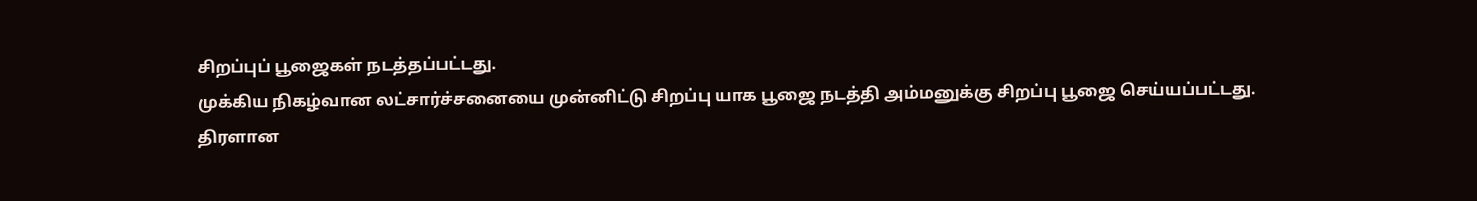சிறப்புப் பூஜைகள் நடத்தப்பட்டது.
முக்கிய நிகழ்வான லட்சார்ச்சனையை முன்னிட்டு சிறப்பு யாக பூஜை நடத்தி அம்மனுக்கு சிறப்பு பூஜை செய்யப்பட்டது. திரளான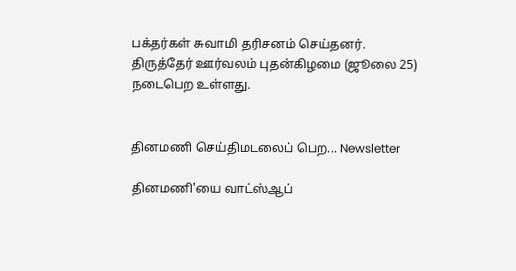பக்தர்கள் சுவாமி தரிசனம் செய்தனர். திருத்தேர் ஊர்வலம் புதன்கிழமை (ஜூலை 25) நடைபெற உள்ளது.


தினமணி செய்திமடலைப் பெற... Newsletter

தினமணி'யை வாட்ஸ்ஆப்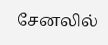சேனலில்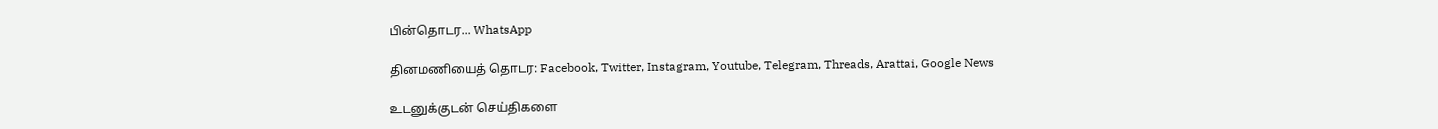பின்தொடர... WhatsApp

தினமணியைத் தொடர: Facebook, Twitter, Instagram, Youtube, Telegram, Threads, Arattai, Google News

உடனுக்குடன் செய்திகளை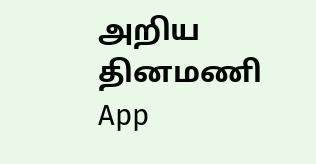அறிய தினமணி App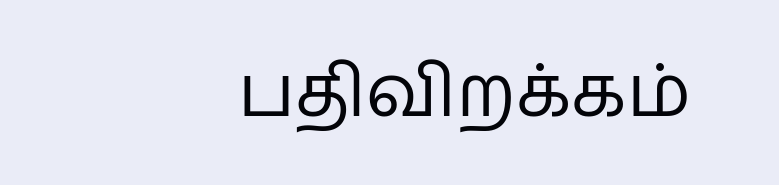பதிவிறக்கம்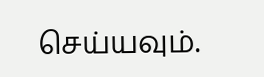செய்யவும்.